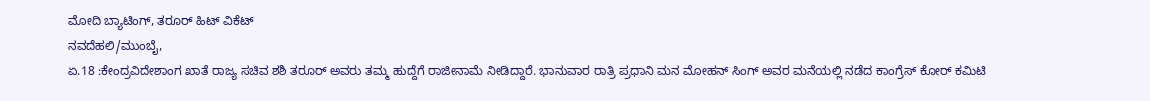ಮೋದಿ ಬ್ಯಾಟಿಂಗ್, ತರೂರ್ ಹಿಟ್ ವಿಕೆಟ್
ನವದೆಹಲಿ/ಮುಂಬೈ,
ಏ.18 :ಕೇಂದ್ರವಿದೇಶಾಂಗ ಖಾತೆ ರಾಜ್ಯ ಸಚಿವ ಶಶಿ ತರೂರ್ ಅವರು ತಮ್ಮ ಹುದ್ದೆಗೆ ರಾಜೀನಾಮೆ ನೀಡಿದ್ದಾರೆ. ಭಾನುವಾರ ರಾತ್ರಿ ಪ್ರಧಾನಿ ಮನ ಮೋಹನ್ ಸಿಂಗ್ ಅವರ ಮನೆಯಲ್ಲಿ ನಡೆದ ಕಾಂಗ್ರೆಸ್ ಕೋರ್ ಕಮಿಟಿ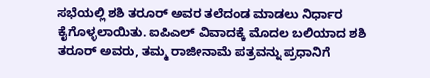ಸಭೆಯಲ್ಲಿ ಶಶಿ ತರೂರ್ ಅವರ ತಲೆದಂಡ ಮಾಡಲು ನಿರ್ಧಾರ ಕೈಗೊಳ್ಳಲಾಯಿತು. ಐಪಿಎಲ್ ವಿವಾದಕ್ಕೆ ಮೊದಲ ಬಲಿಯಾದ ಶಶಿ ತರೂರ್ ಅವರು, ತಮ್ಮ ರಾಜೀನಾಮೆ ಪತ್ರವನ್ನು ಪ್ರಧಾನಿಗೆ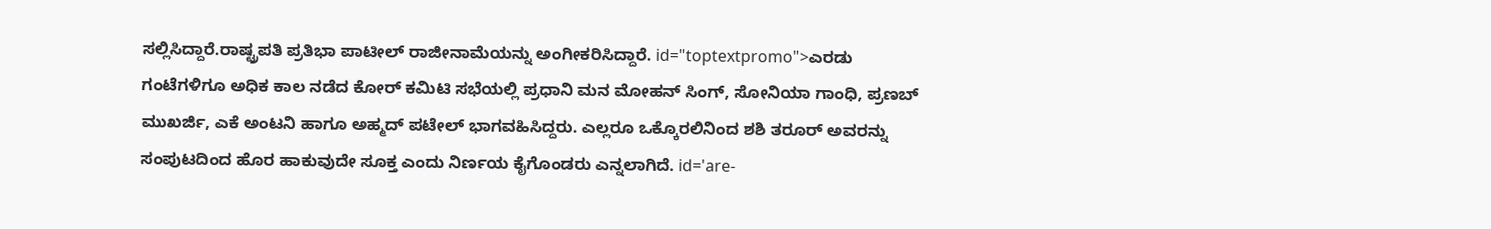ಸಲ್ಲಿಸಿದ್ದಾರೆ.ರಾಷ್ಟ್ರಪತಿ ಪ್ರತಿಭಾ ಪಾಟೀಲ್ ರಾಜೀನಾಮೆಯನ್ನು ಅಂಗೀಕರಿಸಿದ್ದಾರೆ. id="toptextpromo">ಎರಡು
ಗಂಟೆಗಳಿಗೂ ಅಧಿಕ ಕಾಲ ನಡೆದ ಕೋರ್ ಕಮಿಟಿ ಸಭೆಯಲ್ಲಿ ಪ್ರಧಾನಿ ಮನ ಮೋಹನ್ ಸಿಂಗ್, ಸೋನಿಯಾ ಗಾಂಧಿ, ಪ್ರಣಬ್ ಮುಖರ್ಜಿ, ಎಕೆ ಅಂಟನಿ ಹಾಗೂ ಅಹ್ಮದ್ ಪಟೇಲ್ ಭಾಗವಹಿಸಿದ್ದರು. ಎಲ್ಲರೂ ಒಕ್ಕೊರಲಿನಿಂದ ಶಶಿ ತರೂರ್ ಅವರನ್ನು ಸಂಪುಟದಿಂದ ಹೊರ ಹಾಕುವುದೇ ಸೂಕ್ತ ಎಂದು ನಿರ್ಣಯ ಕೈಗೊಂಡರು ಎನ್ನಲಾಗಿದೆ. id='are-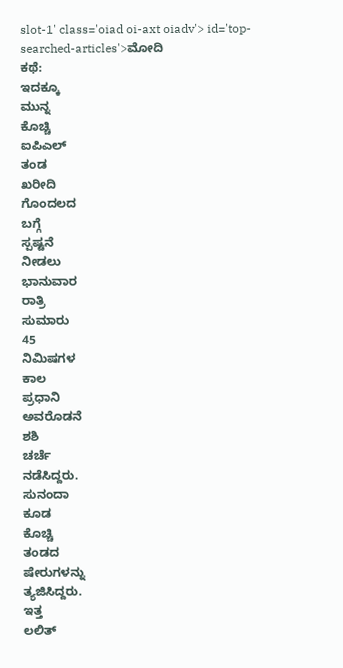slot-1' class='oiad oi-axt oiadv'> id='top-searched-articles'>ಮೋದಿ
ಕಥೆ:
ಇದಕ್ಕೂ
ಮುನ್ನ
ಕೊಚ್ಚಿ
ಐಪಿಎಲ್
ತಂಡ
ಖರೀದಿ
ಗೊಂದಲದ
ಬಗ್ಗೆ
ಸ್ಪಷ್ಟನೆ
ನೀಡಲು
ಭಾನುವಾರ
ರಾತ್ರಿ
ಸುಮಾರು
45
ನಿಮಿಷಗಳ
ಕಾಲ
ಪ್ರಧಾನಿ
ಅವರೊಡನೆ
ಶಶಿ
ಚರ್ಚೆ
ನಡೆಸಿದ್ದರು.
ಸುನಂದಾ
ಕೂಡ
ಕೊಚ್ಚಿ
ತಂಡದ
ಷೇರುಗಳನ್ನು
ತ್ಯಜಿಸಿದ್ದರು.
ಇತ್ತ
ಲಲಿತ್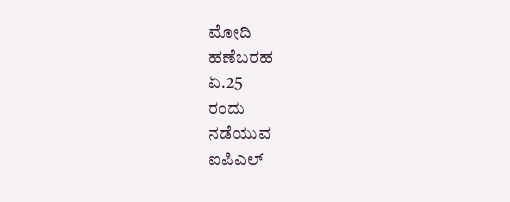ಮೋದಿ
ಹಣೆಬರಹ
ಏ.25
ರಂದು
ನಡೆಯುವ
ಐಪಿಎಲ್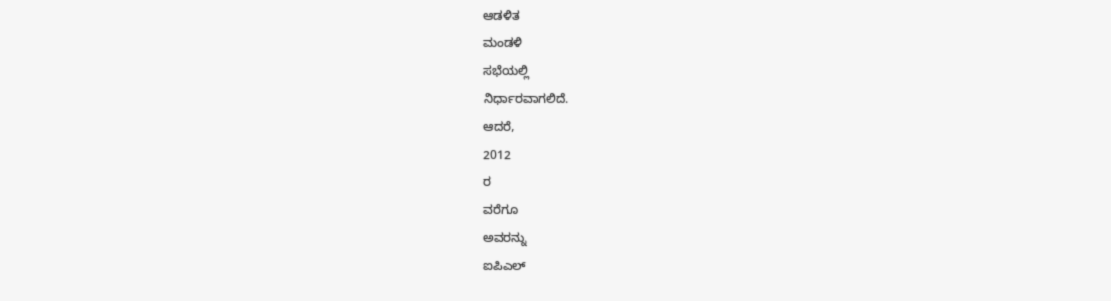ಆಡಳಿತ
ಮಂಡಳಿ
ಸಭೆಯಲ್ಲಿ
ನಿರ್ಧಾರವಾಗಲಿದೆ.
ಆದರೆ,
2012
ರ
ವರೆಗೂ
ಅವರನ್ನು
ಐಪಿಎಲ್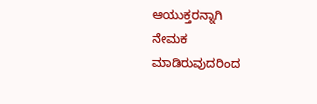ಆಯುಕ್ತರನ್ನಾಗಿ
ನೇಮಕ
ಮಾಡಿರುವುದರಿಂದ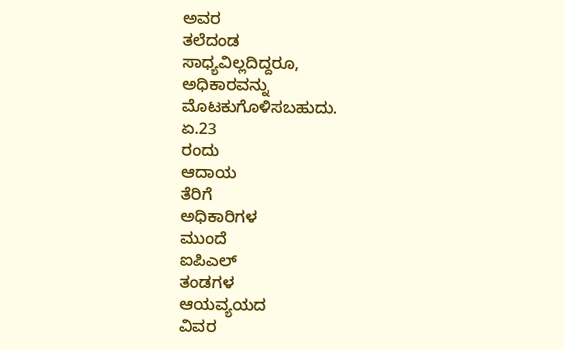ಅವರ
ತಲೆದಂಡ
ಸಾಧ್ಯವಿಲ್ಲದಿದ್ದರೂ,
ಅಧಿಕಾರವನ್ನು
ಮೊಟಕುಗೊಳಿಸಬಹುದು.
ಏ.23
ರಂದು
ಆದಾಯ
ತೆರಿಗೆ
ಅಧಿಕಾರಿಗಳ
ಮುಂದೆ
ಐಪಿಎಲ್
ತಂಡಗಳ
ಆಯವ್ಯಯದ
ವಿವರ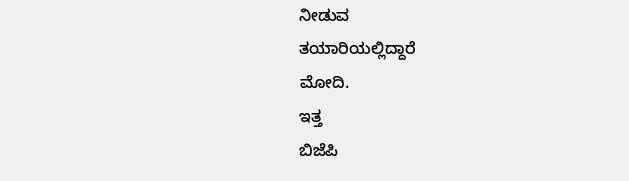ನೀಡುವ
ತಯಾರಿಯಲ್ಲಿದ್ದಾರೆ
ಮೋದಿ.
ಇತ್ತ
ಬಿಜೆಪಿ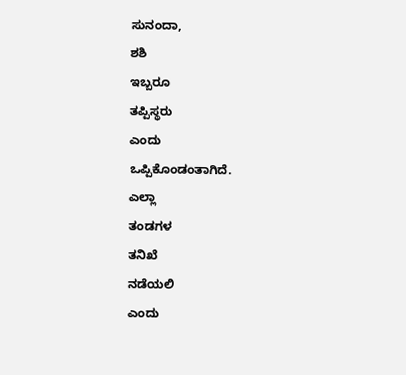ಸುನಂದಾ,
ಶಶಿ
ಇಬ್ಬರೂ
ತಪ್ಪಿಸ್ಥರು
ಎಂದು
ಒಪ್ಪಿಕೊಂಡಂತಾಗಿದೆ.
ಎಲ್ಲಾ
ತಂಡಗಳ
ತನಿಖೆ
ನಡೆಯಲಿ
ಎಂದು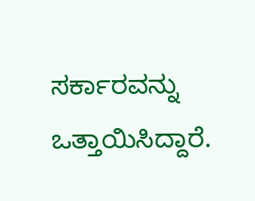ಸರ್ಕಾರವನ್ನು
ಒತ್ತಾಯಿಸಿದ್ದಾರೆ.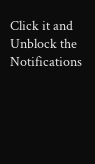Click it and Unblock the Notifications